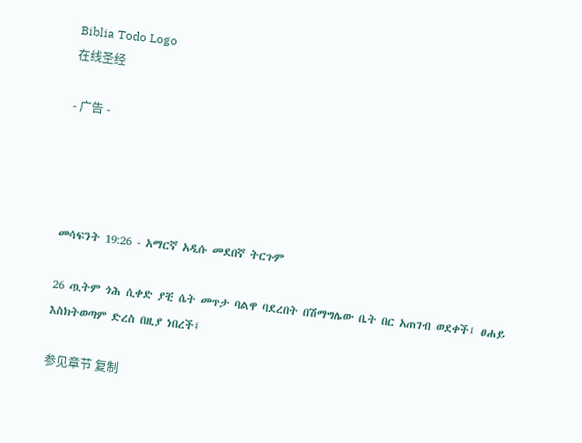Biblia Todo Logo
在线圣经

- 广告 -




መሳፍንት 19:26 - አማርኛ አዲሱ መደበኛ ትርጉም

26 ጧትም ጎሕ ሲቀድ ያቺ ሴት መጥታ ባልዋ ባደረበት በሽማግሌው ቤት በር አጠገብ ወደቀች፤ ፀሐይ እስክትወጣም ድረስ በዚያ ነበረች፤

参见章节 复制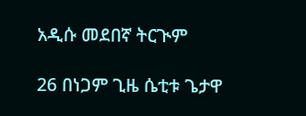አዲሱ መደበኛ ትርጒም

26 በነጋም ጊዜ ሴቲቱ ጌታዋ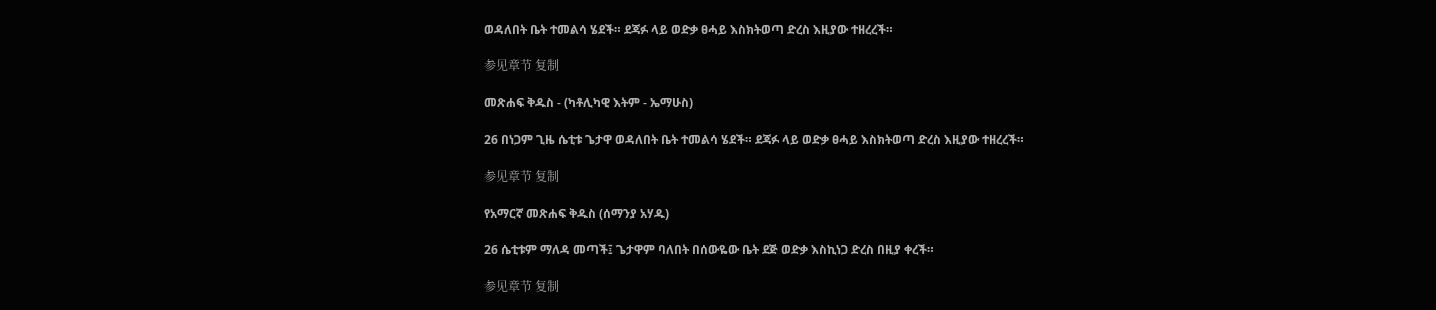ወዳለበት ቤት ተመልሳ ሄደች። ደጃፉ ላይ ወድቃ ፀሓይ እስክትወጣ ድረስ እዚያው ተዘረረች።

参见章节 复制

መጽሐፍ ቅዱስ - (ካቶሊካዊ እትም - ኤማሁስ)

26 በነጋም ጊዜ ሴቲቱ ጌታዋ ወዳለበት ቤት ተመልሳ ሄደች። ደጃፉ ላይ ወድቃ ፀሓይ እስክትወጣ ድረስ እዚያው ተዘረረች።

参见章节 复制

የአማርኛ መጽሐፍ ቅዱስ (ሰማንያ አሃዱ)

26 ሴቲቱም ማለዳ መጣች፤ ጌታዋም ባለበት በሰውዬው ቤት ደጅ ወድቃ እስኪነጋ ድረስ በዚያ ቀረች።

参见章节 复制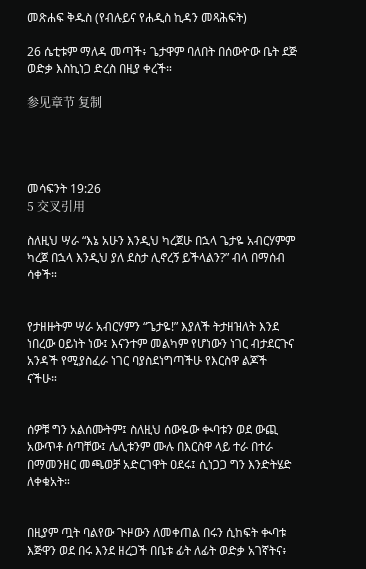መጽሐፍ ቅዱስ (የብሉይና የሐዲስ ኪዳን መጻሕፍት)

26 ሴቲቱም ማለዳ መጣች፥ ጌታዋም ባለበት በሰውዮው ቤት ደጅ ወድቃ እስኪነጋ ድረስ በዚያ ቀረች።

参见章节 复制




መሳፍንት 19:26
5 交叉引用

ስለዚህ ሣራ “እኔ አሁን እንዲህ ካረጀሁ በኋላ ጌታዬ አብርሃምም ካረጀ በኋላ እንዲህ ያለ ደስታ ሊኖረኝ ይችላልን?” ብላ በማሰብ ሳቀች።


የታዘዙትም ሣራ አብርሃምን “ጌታዬ!” እያለች ትታዘዝለት እንደ ነበረው ዐይነት ነው፤ እናንተም መልካም የሆነውን ነገር ብታደርጉና አንዳች የሚያስፈራ ነገር ባያስደነግጣችሁ የእርስዋ ልጆች ናችሁ።


ሰዎቹ ግን አልሰሙትም፤ ስለዚህ ሰውዬው ቊባቱን ወደ ውጪ አውጥቶ ሰጣቸው፤ ሌሊቱንም ሙሉ በእርስዋ ላይ ተራ በተራ በማመንዘር መጫወቻ አድርገዋት ዐደሩ፤ ሲነጋጋ ግን እንድትሄድ ለቀቁአት።


በዚያም ጧት ባልየው ጒዞውን ለመቀጠል በሩን ሲከፍት ቊባቱ እጅዋን ወደ በሩ እንደ ዘረጋች በቤቱ ፊት ለፊት ወድቃ አገኛትና፥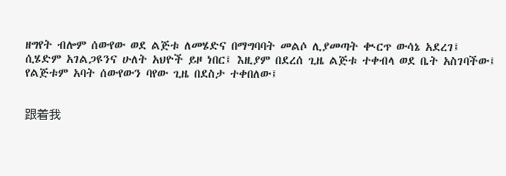ዘግየት ብሎም ሰውየው ወደ ልጅቱ ለመሄድና በማግባባት መልሶ ሊያመጣት ቊርጥ ውሳኔ አደረገ፤ ሲሄድም አገልጋዩንና ሁለት አህዮች ይዞ ነበር፤ እዚያም በደረሰ ጊዜ ልጅቱ ተቀብላ ወደ ቤት አስገባችው፤ የልጅቱም አባት ሰውየውን ባየው ጊዜ በደስታ ተቀበለው፤


跟着我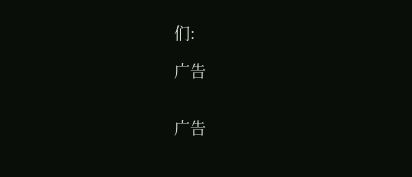们:

广告


广告